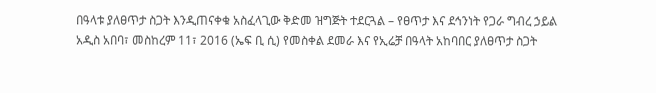በዓላቱ ያለፀጥታ ስጋት እንዲጠናቀቁ አስፈላጊው ቅድመ ዝግጅት ተደርጓል – የፀጥታ እና ደኅንነት የጋራ ግብረ ኃይል
አዲስ አበባ፣ መስከረም 11፣ 2016 (ኤፍ ቢ ሲ) የመስቀል ደመራ እና የኢሬቻ በዓላት አከባበር ያለፀጥታ ስጋት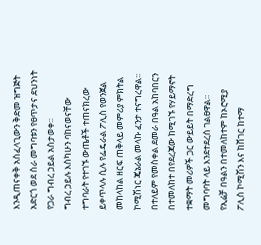እንዲጠናቀቅ አስፈላጊውን ቅድመ ዝግጅት አድርጎ ወደ ስራ መግባቱን የፀጥታና ደህንነት የጋራ ግብረ ኃይል አስታወቀ፡፡
ግብረ ኃይሉ እስካሁን ባከናወናቸው ተግባራት የተገኙ ውጤቶች ተጠናክረው ይቀጥላሉ ሲሉ የፌዴራል ፖሊስ የወንጀል መከላከል ዘርፍ ጠቅላይ መምሪያ ምክትል ኮሚሽነር ጄኔራል መላኩ ፈንታ ተናግረዋል፡፡
በተለይም የመስቀል ደመራ በዓል አከባበርን በተመለከተ በየደረጃው ከሚገኙ የሃይማኖት ተቋማት መሪዎች ጋር ውይይት በማድረግ መግባባት ላይ እንደተደረሰ ገልፀዋል።
የኢሬቻ በዓልን በተመለከተም ከኦሮሚያ ፖሊስ ኮሚሽን እና ከሸገር ከተማ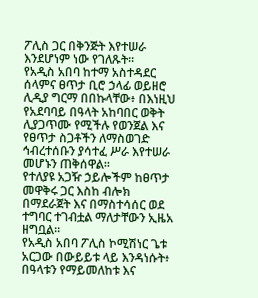ፖሊስ ጋር በቅንጅት እየተሠራ እንደሆነም ነው የገለጹት።
የአዲስ አበባ ከተማ አስተዳደር ሰላምና ፀጥታ ቢሮ ኃላፊ ወይዘሮ ሊዲያ ግርማ በበኩላቸው፥ በእነዚህ የአደባባይ በዓላት አከባበር ወቅት ሊያጋጥሙ የሚችሉ የወንጀል እና የፀጥታ ስጋቶችን ለማስወገድ ኅብረተሰቡን ያሳተፈ ሥራ እየተሠራ መሆኑን ጠቅሰዋል፡፡
የተለያዩ አጋዥ ኃይሎችም ከፀጥታ መዋቅሩ ጋር እስከ ብሎክ በማደራጀት እና በማስተሳሰር ወደ ተግባር ተገብቷል ማለታቸውን ኢዜአ ዘግቧል።
የአዲስ አበባ ፖሊስ ኮሚሽነር ጌቱ አርጋው በውይይቱ ላይ እንዳነሱት፥ በዓላቱን የማይመለከቱ እና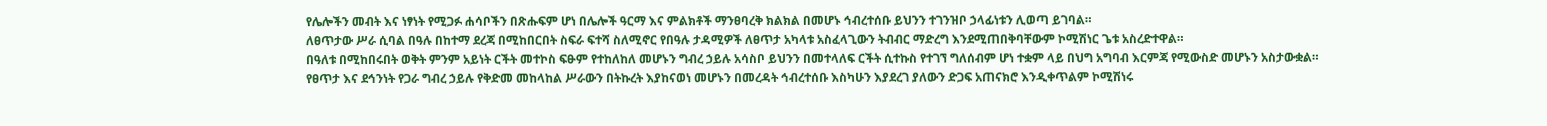የሌሎችን መብት እና ነፃነት የሚጋፉ ሐሳቦችን በጽሑፍም ሆነ በሌሎች ዓርማ እና ምልክቶች ማንፀባረቅ ክልክል በመሆኑ ኅብረተሰቡ ይህንን ተገንዝቦ ኃላፊነቱን ሊወጣ ይገባል።
ለፀጥታው ሥራ ሲባል በዓሉ በከተማ ደረጃ በሚከበርበት ስፍራ ፍተሻ ስለሚኖር የበዓሉ ታዳሚዎች ለፀጥታ አካላቱ አስፈላጊውን ትብብር ማድረግ እንደሚጠበቅባቸውም ኮሚሽነር ጌቱ አስረድተዋል።
በዓለቱ በሚከበሩበት ወቅት ምንም አይነት ርችት መተኮስ ፍፁም የተከለከለ መሆኑን ግብረ ኃይሉ አሳስቦ ይህንን በመተላለፍ ርችት ሲተኩስ የተገኘ ግለሰብም ሆነ ተቋም ላይ በህግ አግባብ እርምጃ የሚውስድ መሆኑን አስታውቋል።
የፀጥታ እና ደኅንነት የጋራ ግብረ ኃይሉ የቅድመ መከላከል ሥራውን በትኩረት እያከናወነ መሆኑን በመረዳት ኅብረተሰቡ እስካሁን እያደረገ ያለውን ድጋፍ አጠናክሮ እንዲቀጥልም ኮሚሽነሩ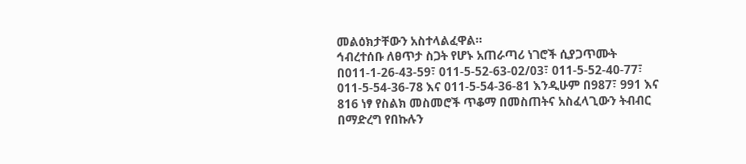መልዕክታቸውን አስተላልፈዋል።
ኅብረተሰቡ ለፀጥታ ስጋት የሆኑ አጠራጣሪ ነገሮች ሲያጋጥሙት በ011-1-26-43-59፣ 011-5-52-63-02/03፣ 011-5-52-40-77፣ 011-5-54-36-78 እና 011-5-54-36-81 እንዲሁም በ987፣ 991 እና 816 ነፃ የስልክ መስመሮች ጥቆማ በመስጠትና አስፈላጊውን ትብብር በማድረግ የበኩሉን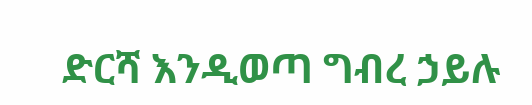ድርሻ እንዲወጣ ግብረ ኃይሉ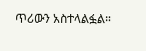ጥሪውን አስተላልፏል።